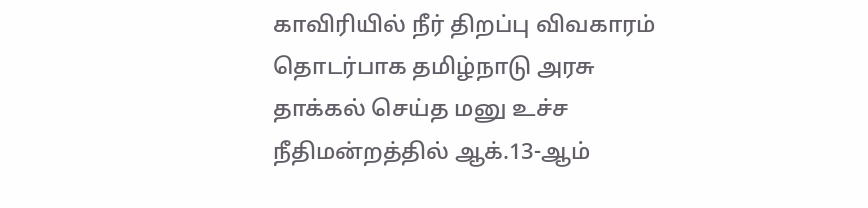காவிரியில் நீர் திறப்பு விவகாரம் தொடர்பாக தமிழ்நாடு அரசு தாக்கல் செய்த மனு உச்ச நீதிமன்றத்தில் ஆக்.13-ஆம்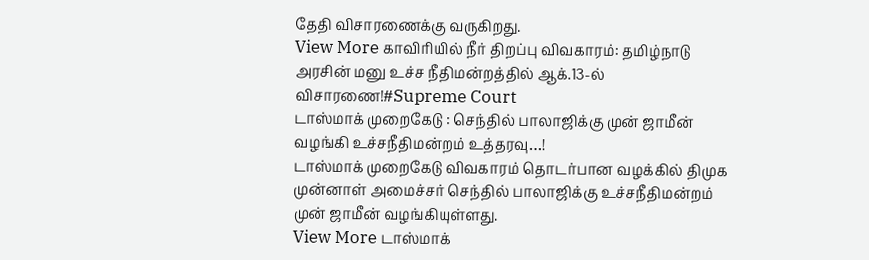தேதி விசாரணைக்கு வருகிறது.
View More காவிரியில் நீர் திறப்பு விவகாரம்: தமிழ்நாடு அரசின் மனு உச்ச நீதிமன்றத்தில் ஆக்.13-ல் விசாரணை!#Supreme Court
டாஸ்மாக் முறைகேடு : செந்தில் பாலாஜிக்கு முன் ஜாமீன் வழங்கி உச்சநீதிமன்றம் உத்தரவு…!
டாஸ்மாக் முறைகேடு விவகாரம் தொடர்பான வழக்கில் திமுக முன்னாள் அமைச்சர் செந்தில் பாலாஜிக்கு உச்சநீதிமன்றம் முன் ஜாமீன் வழங்கியுள்ளது.
View More டாஸ்மாக்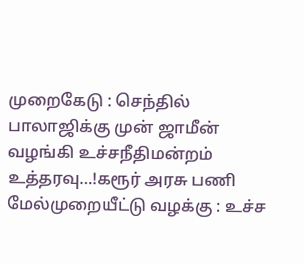முறைகேடு : செந்தில் பாலாஜிக்கு முன் ஜாமீன் வழங்கி உச்சநீதிமன்றம் உத்தரவு…!கரூர் அரசு பணி மேல்முறையீட்டு வழக்கு : உச்ச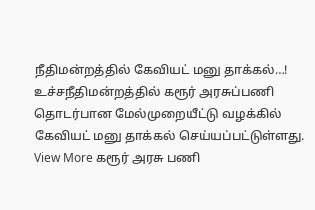நீதிமன்றத்தில் கேவியட் மனு தாக்கல்…!
உச்சநீதிமன்றத்தில் கரூர் அரசுப்பணி தொடர்பான மேல்முறையீட்டு வழக்கில் கேவியட் மனு தாக்கல் செய்யப்பட்டுள்ளது.
View More கரூர் அரசு பணி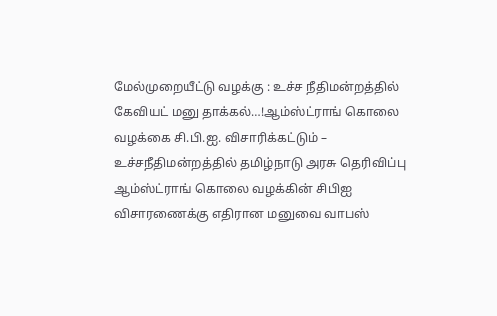மேல்முறையீட்டு வழக்கு : உச்ச நீதிமன்றத்தில் கேவியட் மனு தாக்கல்…!ஆம்ஸ்ட்ராங் கொலை வழக்கை சி.பி.ஐ. விசாரிக்கட்டும் – உச்சநீதிமன்றத்தில் தமிழ்நாடு அரசு தெரிவிப்பு
ஆம்ஸ்ட்ராங் கொலை வழக்கின் சிபிஐ விசாரணைக்கு எதிரான மனுவை வாபஸ்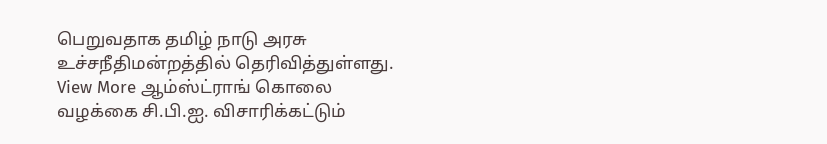பெறுவதாக தமிழ் நாடு அரசு உச்சநீதிமன்றத்தில் தெரிவித்துள்ளது.
View More ஆம்ஸ்ட்ராங் கொலை வழக்கை சி.பி.ஐ. விசாரிக்கட்டும்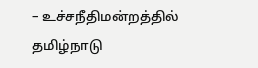– உச்சநீதிமன்றத்தில் தமிழ்நாடு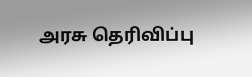அரசு தெரிவிப்பு